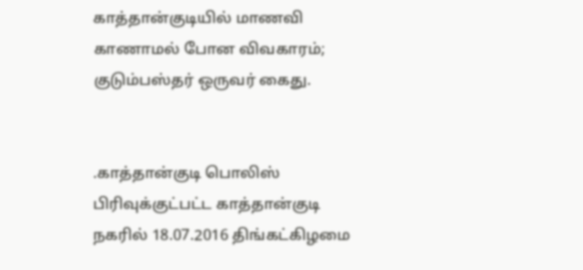காத்தான்குடியில் மாணவி காணாமல் போன விவகாரம்; குடும்பஸ்தர் ஒருவர் கைது.


.காத்தான்குடி பொலிஸ் பிரிவுக்குட்பட்ட காத்தான்குடி நகரில் 18.07.2016 திங்கட்கிழமை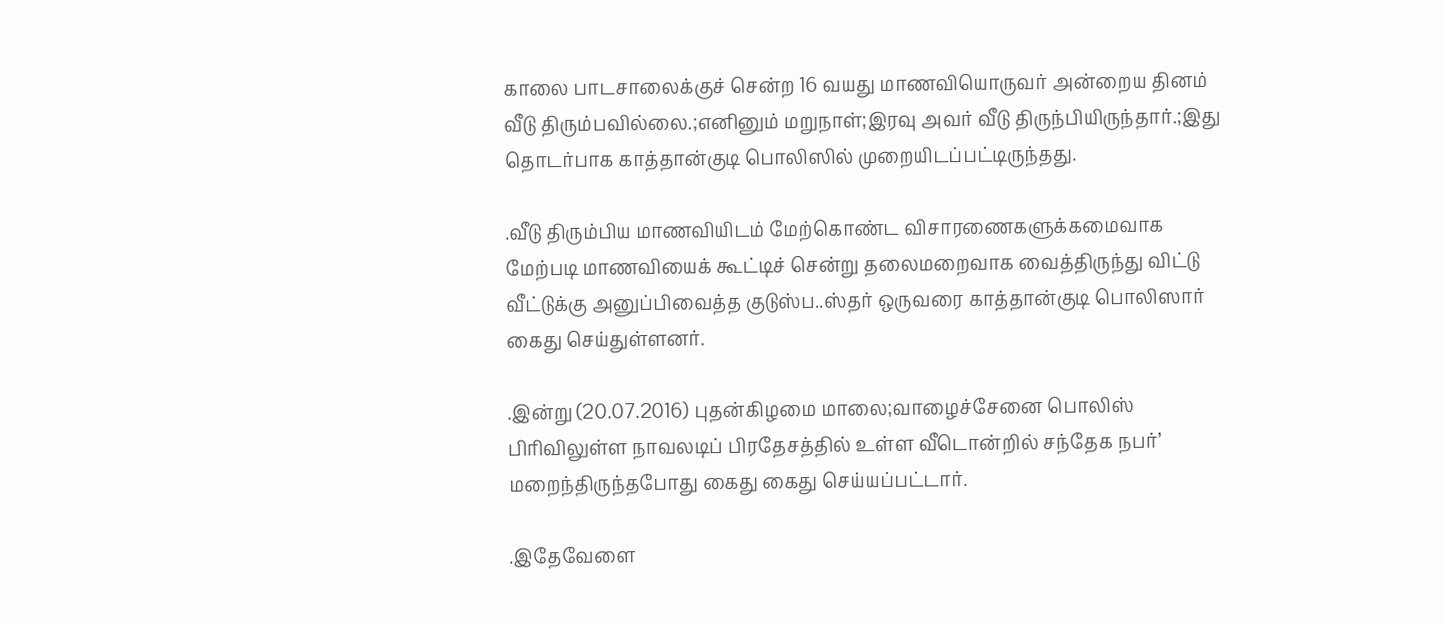காலை பாடசாலைக்குச் சென்ற 16 வயது மாணவியொருவர் அன்றைய தினம் வீடு திரும்பவில்லை.;எனினும் மறுநாள்;இரவு அவர் வீடு திருந்பியிருந்தார்.;இது தொடர்பாக காத்தான்குடி பொலிஸில் முறையிடப்பட்டிருந்தது.

.வீடு திரும்பிய மாணவியிடம் மேற்கொண்ட விசாரணைகளுக்கமைவாக மேற்படி மாணவியைக் கூட்டிச் சென்று தலைமறைவாக வைத்திருந்து விட்டு வீட்டுக்கு அனுப்பிவைத்த குடுஸ்ப..ஸ்தர் ஒருவரை காத்தான்குடி பொலிஸார் கைது செய்துள்ளனர்.

.இன்று (20.07.2016) புதன்கிழமை மாலை;வாழைச்சேனை பொலிஸ் பிரிவிலுள்ள நாவலடிப் பிரதேசத்தில் உள்ள வீடொன்றில் சந்தேக நபர்’ மறைந்திருந்தபோது கைது கைது செய்யப்பட்டார்.

.இதேவேளை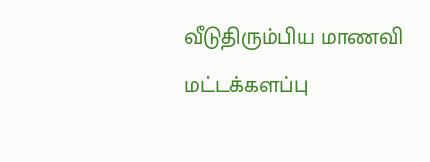வீடுதிரும்பிய மாணவி மட்டக்களப்பு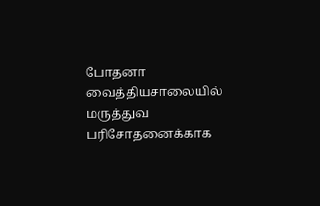போதனா வைத்தியசாலையில் மருத்துவ பரிசோதனைக்காக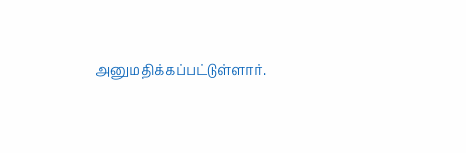அனுமதிக்கப்பட்டுள்ளார்.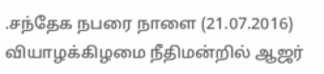.சந்தேக நபரை நாளை (21.07.2016) வியாழக்கிழமை நீதிமன்றில் ஆஜர்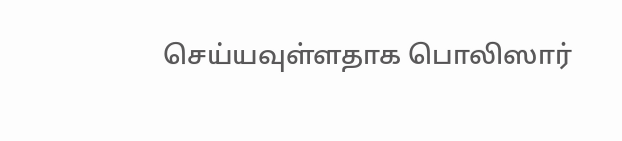செய்யவுள்ளதாக பொலிஸார்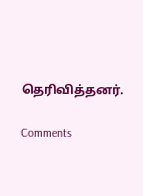தெரிவித்தனர்.

Comments